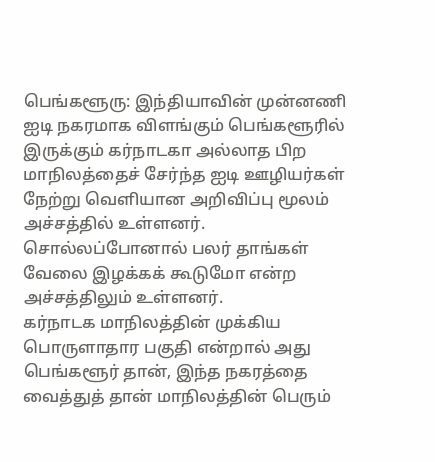பெங்களூரு: இந்தியாவின் முன்னணி ஐடி நகரமாக விளங்கும் பெங்களூரில் இருக்கும் கர்நாடகா அல்லாத பிற மாநிலத்தைச் சேர்ந்த ஐடி ஊழியர்கள் நேற்று வெளியான அறிவிப்பு மூலம் அச்சத்தில் உள்ளனர். சொல்லப்போனால் பலர் தாங்கள் வேலை இழக்கக் கூடுமோ என்ற அச்சத்திலும் உள்ளனர்.
கர்நாடக மாநிலத்தின் முக்கிய பொருளாதார பகுதி என்றால் அது பெங்களூர் தான், இந்த நகரத்தை வைத்துத் தான் மாநிலத்தின் பெரும்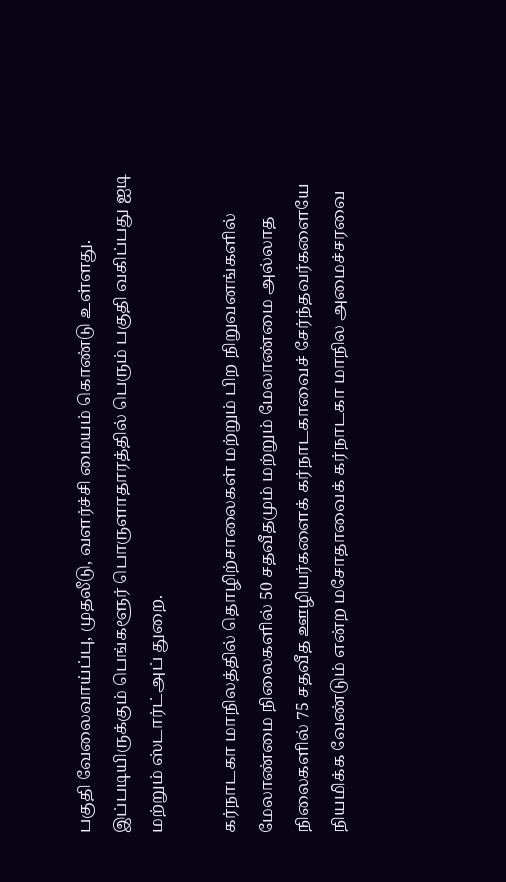பகுதி வேலைவாய்ப்பு, முதலீடு, வளர்ச்சி மையம் கொண்டு உள்ளது. இப்படியிருக்கும் பெங்களூர் பொருளாதாரத்தில் பெரும் பகுதி வகிப்பது ஐடி மற்றும் ஸ்டார்ட்அப் துறை.

கர்நாடகா மாநிலத்தில் தொழிற்சாலைகள் மற்றும் பிற நிறுவனங்களில் மேலாண்மை நிலைகளில் 50 சதவீதமும் மற்றும் மேலாண்மை அல்லாத நிலைகளில் 75 சதவீத ஊழியர்களைக் கர்நாடகாவைச் சேர்ந்தவர்களையே நியமிக்க வேண்டும் என்ற மசோதாவைக் கர்நாடகா மாநில அமைச்சரவை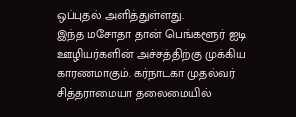ஒப்புதல் அளித்துள்ளது.
இந்த மசோதா தான் பெங்களூர் ஐடி ஊழியர்களின் அச்சத்திற்கு முக்கிய காரணமாகும். கர்நாடகா முதல்வர் சித்தராமையா தலைமையில்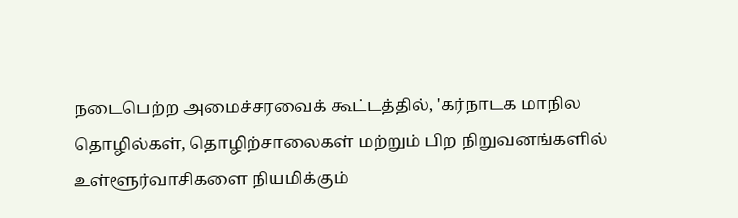நடைபெற்ற அமைச்சரவைக் கூட்டத்தில், 'கர்நாடக மாநில தொழில்கள், தொழிற்சாலைகள் மற்றும் பிற நிறுவனங்களில் உள்ளூர்வாசிகளை நியமிக்கும்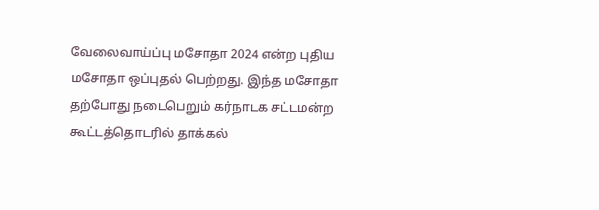வேலைவாய்ப்பு மசோதா 2024 என்ற புதிய மசோதா ஒப்புதல் பெற்றது. இந்த மசோதா தற்போது நடைபெறும் கர்நாடக சட்டமன்ற கூட்டத்தொடரில் தாக்கல்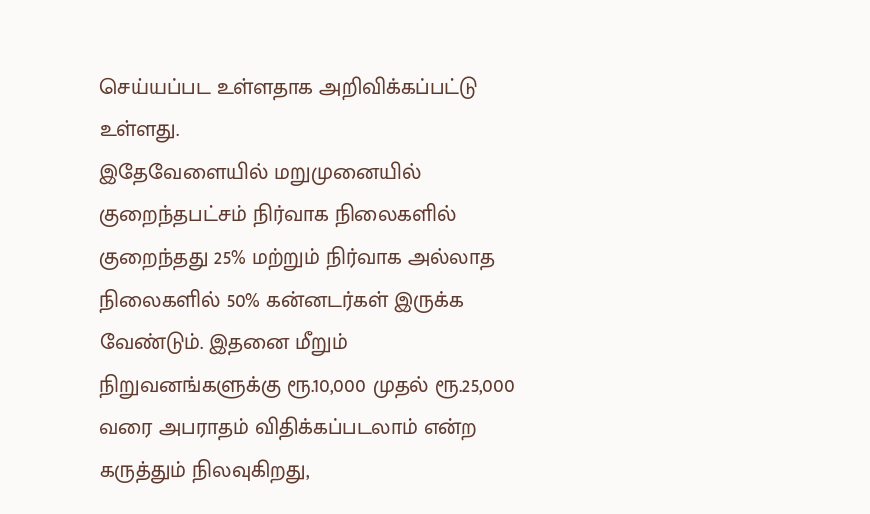செய்யப்பட உள்ளதாக அறிவிக்கப்பட்டு உள்ளது.
இதேவேளையில் மறுமுனையில் குறைந்தபட்சம் நிர்வாக நிலைகளில் குறைந்தது 25% மற்றும் நிர்வாக அல்லாத நிலைகளில் 50% கன்னடர்கள் இருக்க வேண்டும். இதனை மீறும் நிறுவனங்களுக்கு ரூ.10,000 முதல் ரூ.25,000 வரை அபராதம் விதிக்கப்படலாம் என்ற கருத்தும் நிலவுகிறது,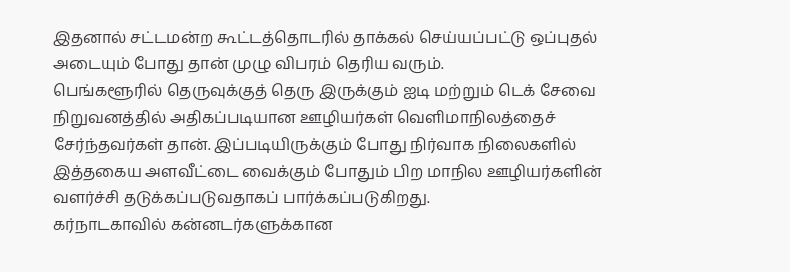இதனால் சட்டமன்ற கூட்டத்தொடரில் தாக்கல் செய்யப்பட்டு ஒப்புதல் அடையும் போது தான் முழு விபரம் தெரிய வரும்.
பெங்களூரில் தெருவுக்குத் தெரு இருக்கும் ஐடி மற்றும் டெக் சேவை நிறுவனத்தில் அதிகப்படியான ஊழியர்கள் வெளிமாநிலத்தைச் சேர்ந்தவர்கள் தான். இப்படியிருக்கும் போது நிர்வாக நிலைகளில் இத்தகைய அளவீட்டை வைக்கும் போதும் பிற மாநில ஊழியர்களின் வளர்ச்சி தடுக்கப்படுவதாகப் பார்க்கப்படுகிறது.
கர்நாடகாவில் கன்னடர்களுக்கான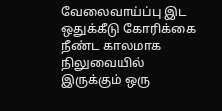வேலைவாய்ப்பு இட ஒதுக்கீடு கோரிக்கை நீண்ட காலமாக நிலுவையில் இருக்கும் ஒரு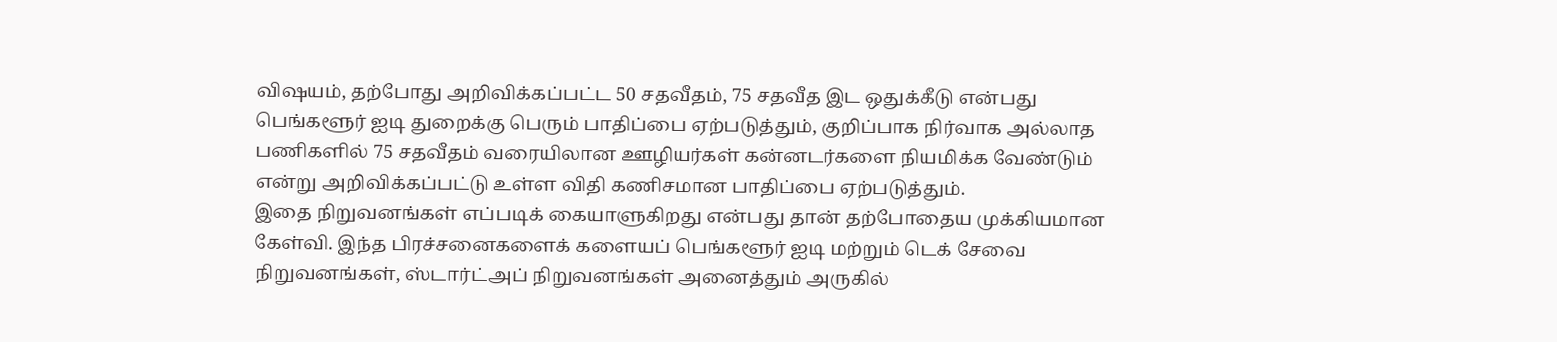விஷயம், தற்போது அறிவிக்கப்பட்ட 50 சதவீதம், 75 சதவீத இட ஒதுக்கீடு என்பது பெங்களூர் ஐடி துறைக்கு பெரும் பாதிப்பை ஏற்படுத்தும், குறிப்பாக நிர்வாக அல்லாத பணிகளில் 75 சதவீதம் வரையிலான ஊழியர்கள் கன்னடர்களை நியமிக்க வேண்டும் என்று அறிவிக்கப்பட்டு உள்ள விதி கணிசமான பாதிப்பை ஏற்படுத்தும்.
இதை நிறுவனங்கள் எப்படிக் கையாளுகிறது என்பது தான் தற்போதைய முக்கியமான கேள்வி. இந்த பிரச்சனைகளைக் களையப் பெங்களூர் ஐடி மற்றும் டெக் சேவை நிறுவனங்கள், ஸ்டார்ட்அப் நிறுவனங்கள் அனைத்தும் அருகில்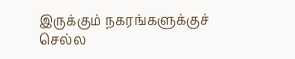இருக்கும் நகரங்களுக்குச் செல்ல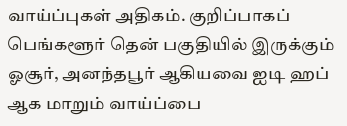வாய்ப்புகள் அதிகம். குறிப்பாகப் பெங்களூர் தென் பகுதியில் இருக்கும் ஓசூர், அனந்தபூர் ஆகியவை ஐடி ஹப் ஆக மாறும் வாய்ப்பை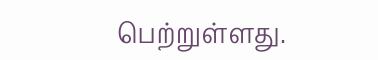பெற்றுள்ளது.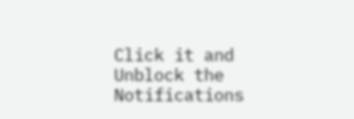Click it and Unblock the Notifications